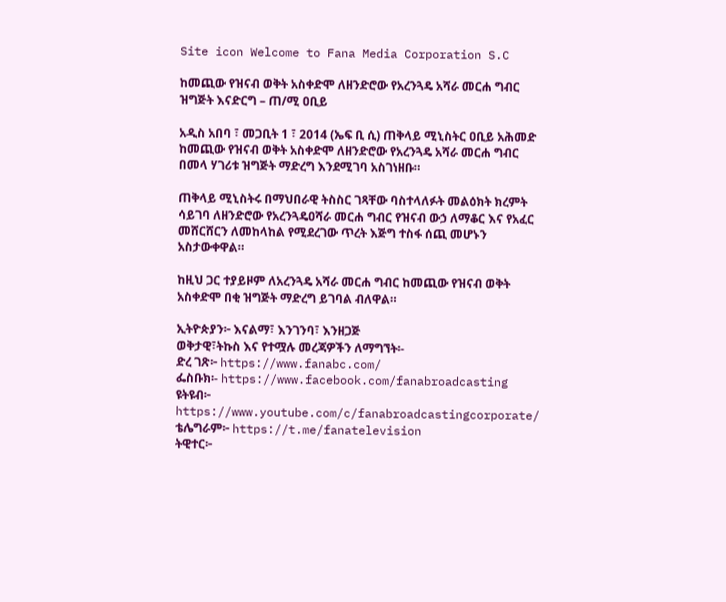Site icon Welcome to Fana Media Corporation S.C

ከመጪው የዝናብ ወቅት አስቀድሞ ለዘንድሮው የአረንጓዴ አሻራ መርሐ ግብር ዝግጅት እናድርግ – ጠ/ሚ ዐቢይ

አዲስ አበባ ፣ መጋቢት 1 ፣ 2014 (ኤፍ ቢ ሲ) ጠቅላይ ሚኒስትር ዐቢይ አሕመድ ከመጪው የዝናብ ወቅት አስቀድሞ ለዘንድሮው የአረንጓዴ አሻራ መርሐ ግብር በመላ ሃገሪቱ ዝግጅት ማድረግ እንደሚገባ አስገነዘቡ።

ጠቅላይ ሚኒስትሩ በማህበራዊ ትስስር ገጻቸው ባስተላለፉት መልዕክት ክረምት ሳይገባ ለዘንድሮው የአረንጓዴዐሻራ መርሐ ግብር የዝናብ ውኃ ለማቆር እና የአፈር መሸርሸርን ለመከላከል የሚደረገው ጥረት እጅግ ተስፋ ሰጪ መሆኑን አስታውቀዋል።

ከዚህ ጋር ተያይዞም ለአረንጓዴ አሻራ መርሐ ግብር ከመጪው የዝናብ ወቅት አስቀድሞ በቂ ዝግጅት ማድረግ ይገባል ብለዋል።

ኢትዮጵያን፦ እናልማ፣ እንገንባ፣ እንዘጋጅ
ወቅታዊ፣ትኩስ እና የተሟሉ መረጃዎችን ለማግኘት፡-
ድረ ገጽ፦ https://www.fanabc.com/
ፌስቡክ፡- https://www.facebook.com/fanabroadcasting
ዩትዩብ፦ https://www.youtube.com/c/fanabroadcastingcorporate/
ቴሌግራም፦ https://t.me/fanatelevision
ትዊተር፦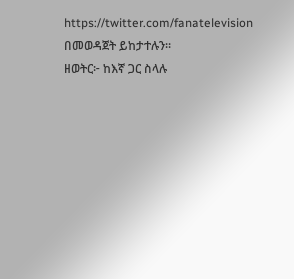https://twitter.com/fanatelevision በመወዳጀት ይከታተሉን፡፡
ዘወትር፦ ከእኛ ጋር ስላሉ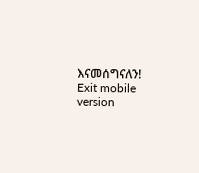እናመሰግናለን!
Exit mobile version